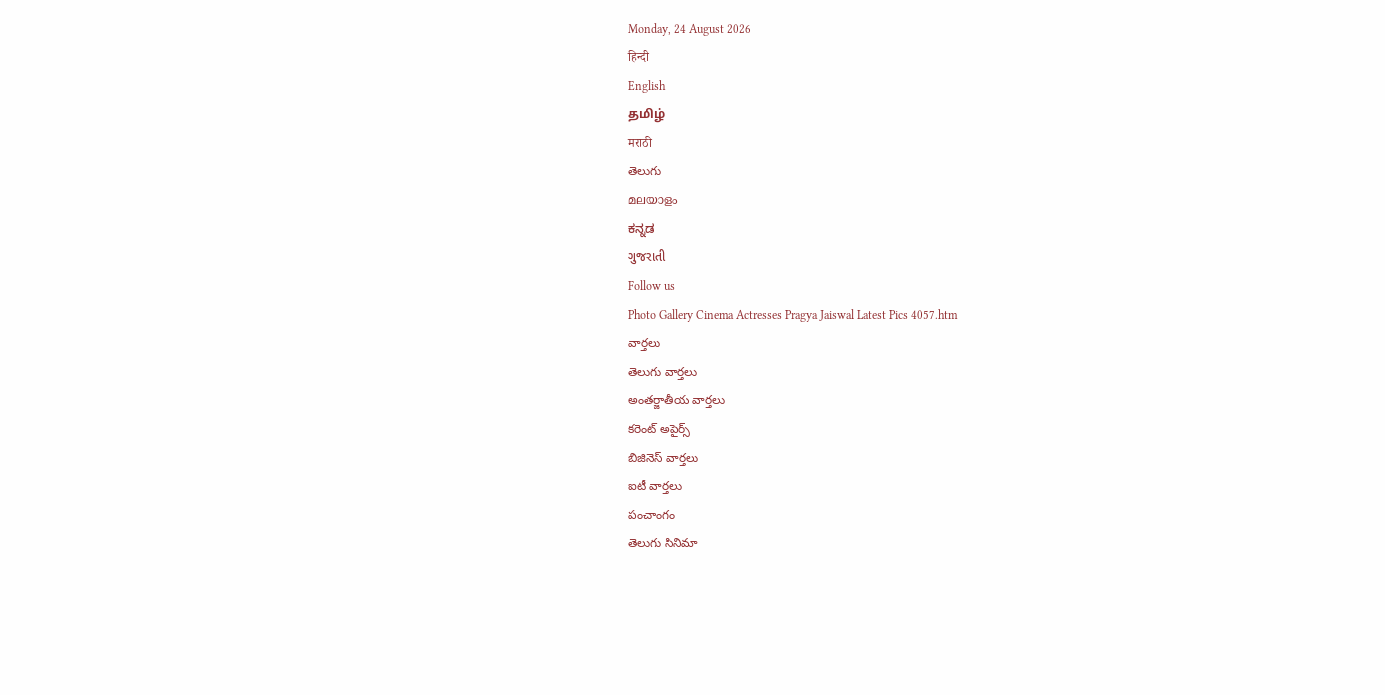Monday, 24 August 2026
हिन्दी
English
தமிழ்
मराठी
తెలుగు
മലയാളം
ಕನ್ನಡ
ગુજરાતી
Follow us
Photo Gallery Cinema Actresses Pragya Jaiswal Latest Pics 4057.htm
వార్తలు
తెలుగు వార్తలు
అంతర్జాతీయ వార్తలు
కరెంట్ అపైర్స్
బిజినెస్ వార్తలు
ఐటీ వార్తలు
పంచాంగం
తెలుగు సినిమా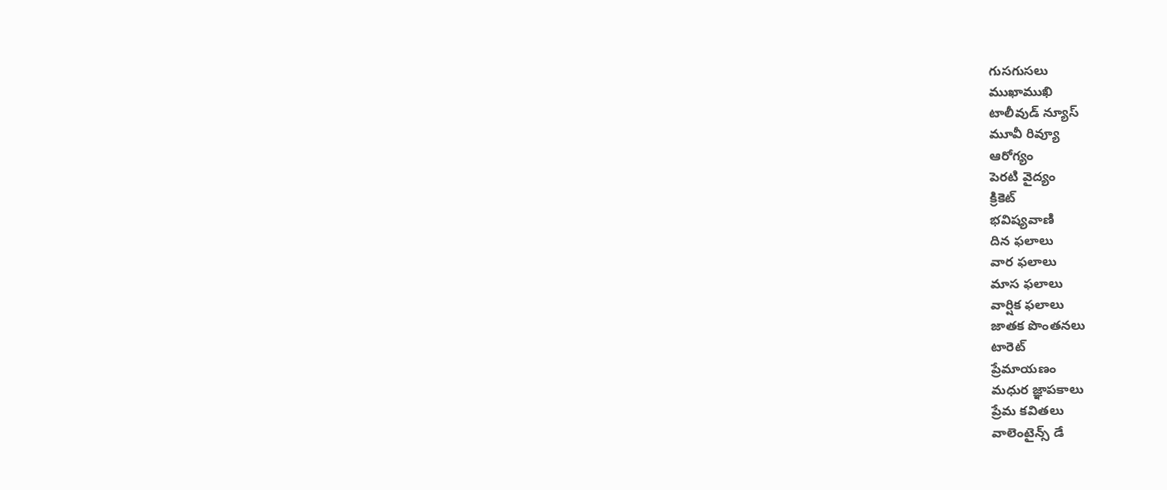గుసగుసలు
ముఖాముఖి
టాలీవుడ్ న్యూస్
మూవీ రివ్యూ
ఆరోగ్యం
పెరటి వైద్యం
క్రికెట్
భవిష్యవాణి
దిన ఫలాలు
వార ఫలాలు
మాస ఫలాలు
వార్షిక ఫలాలు
జాతక పొంతనలు
టారెట్
ప్రేమాయణం
మధుర జ్ఞాపకాలు
ప్రేమ కవితలు
వాలెంటైన్స్ డే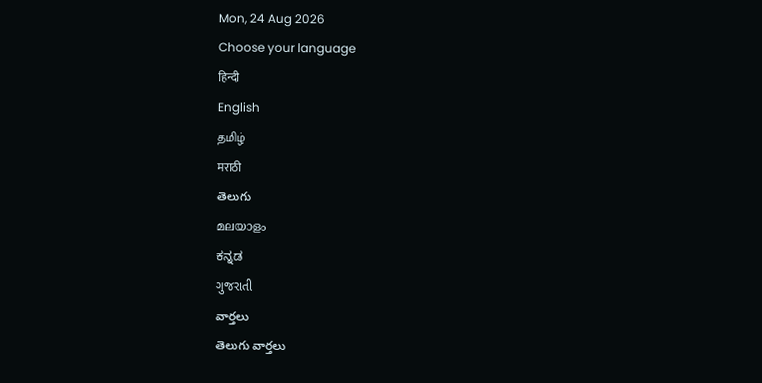Mon, 24 Aug 2026
Choose your language
हिन्दी
English
தமிழ்
मराठी
తెలుగు
മലയാളം
ಕನ್ನಡ
ગુજરાતી
వార్తలు
తెలుగు వార్తలు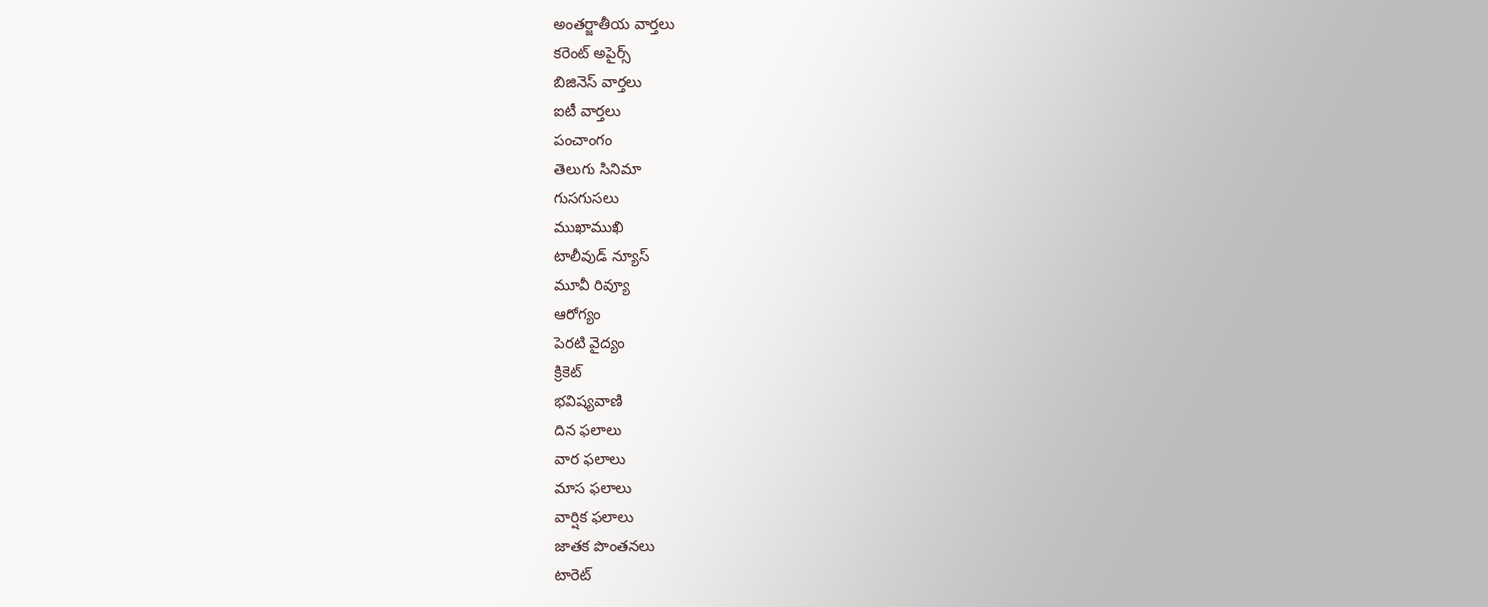అంతర్జాతీయ వార్తలు
కరెంట్ అపైర్స్
బిజినెస్ వార్తలు
ఐటీ వార్తలు
పంచాంగం
తెలుగు సినిమా
గుసగుసలు
ముఖాముఖి
టాలీవుడ్ న్యూస్
మూవీ రివ్యూ
ఆరోగ్యం
పెరటి వైద్యం
క్రికెట్
భవిష్యవాణి
దిన ఫలాలు
వార ఫలాలు
మాస ఫలాలు
వార్షిక ఫలాలు
జాతక పొంతనలు
టారెట్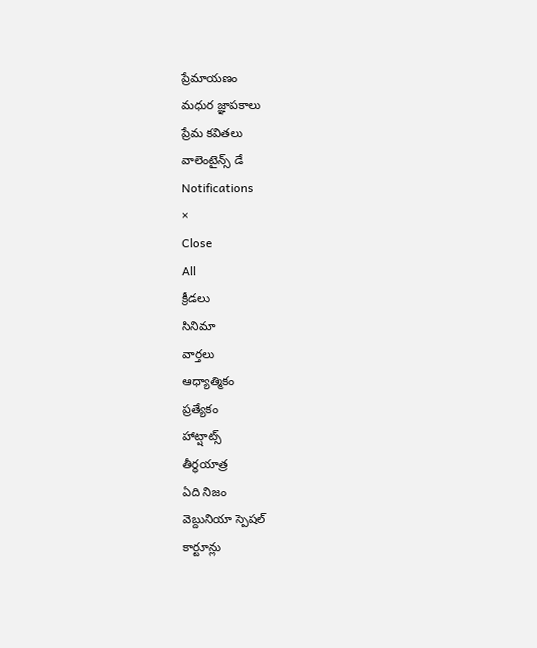ప్రేమాయణం
మధుర జ్ఞాపకాలు
ప్రేమ కవితలు
వాలెంటైన్స్ డే
Notifications
×
Close
All
క్రీడలు
సినిమా
వార్తలు
ఆధ్యాత్మికం
ప్రత్యేకం
హాట్షాట్స్
తీర్థయాత్ర
ఏది నిజం
వెబ్దునియా స్పెషల్
కార్టూన్లు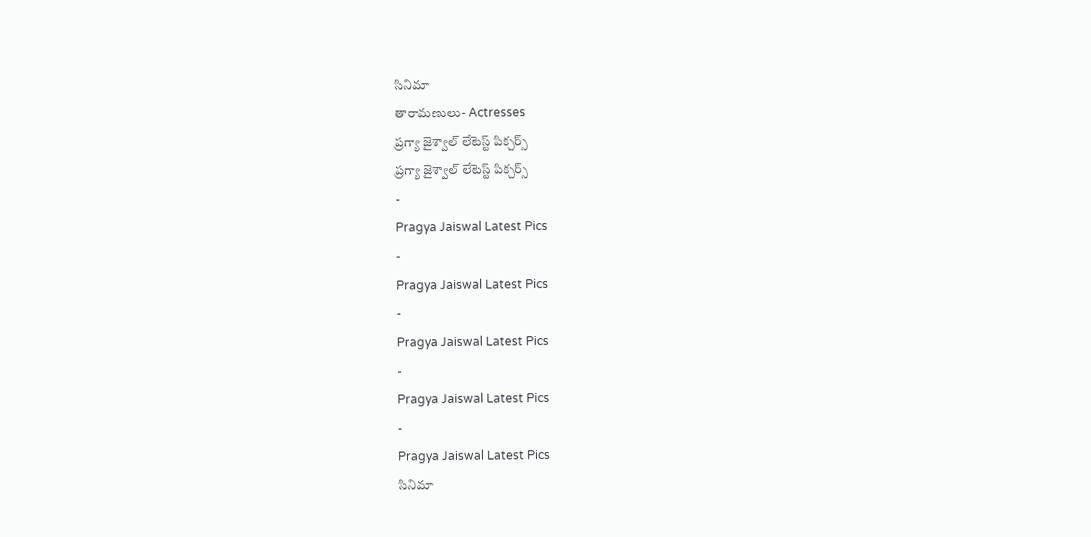సినిమా
తారామణులు- Actresses
ప్రగ్యా జైశ్వాల్ లేటెస్ట్ పిక్చర్స్
ప్రగ్యా జైశ్వాల్ లేటెస్ట్ పిక్చర్స్
-
Pragya Jaiswal Latest Pics
-
Pragya Jaiswal Latest Pics
-
Pragya Jaiswal Latest Pics
-
Pragya Jaiswal Latest Pics
-
Pragya Jaiswal Latest Pics
సినిమా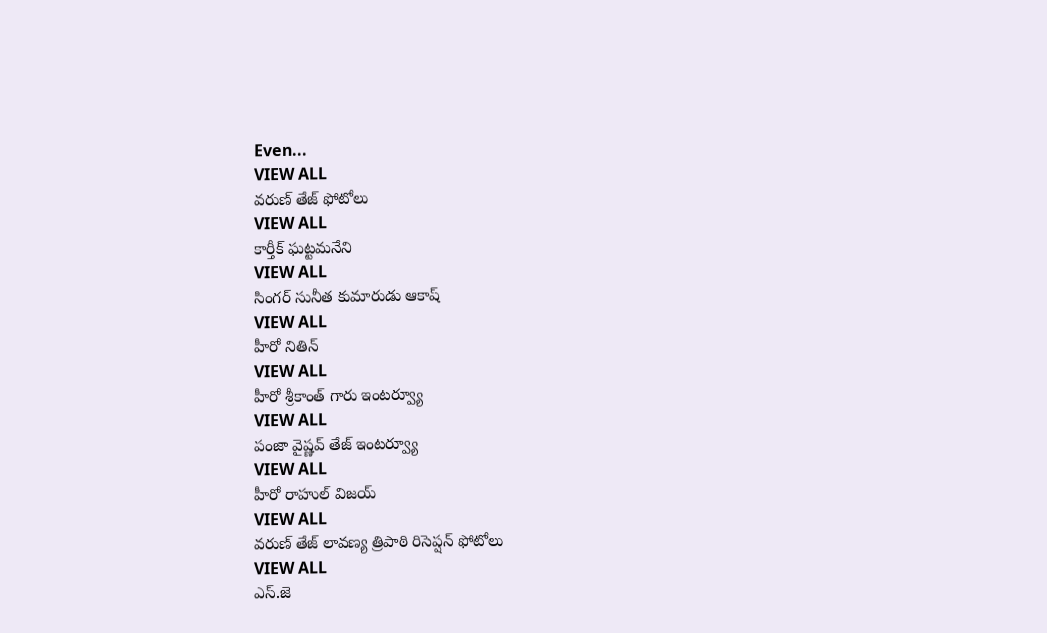Even...
VIEW ALL
వరుణ్ తేజ్ ఫోటోలు
VIEW ALL
కార్తీక్ ఘట్టమనేని
VIEW ALL
సింగర్ సునీత కుమారుడు ఆకాష్
VIEW ALL
హీరో నితిన్
VIEW ALL
హీరో శ్రీకాంత్ గారు ఇంటర్వ్యూ
VIEW ALL
పంజా వైష్ణవ్ తేజ్ ఇంటర్వ్యూ
VIEW ALL
హీరో రాహుల్ విజయ్
VIEW ALL
వరుణ్ తేజ్ లావణ్య త్రిపాఠి రిసెప్షన్ ఫోటోలు
VIEW ALL
ఎస్.జె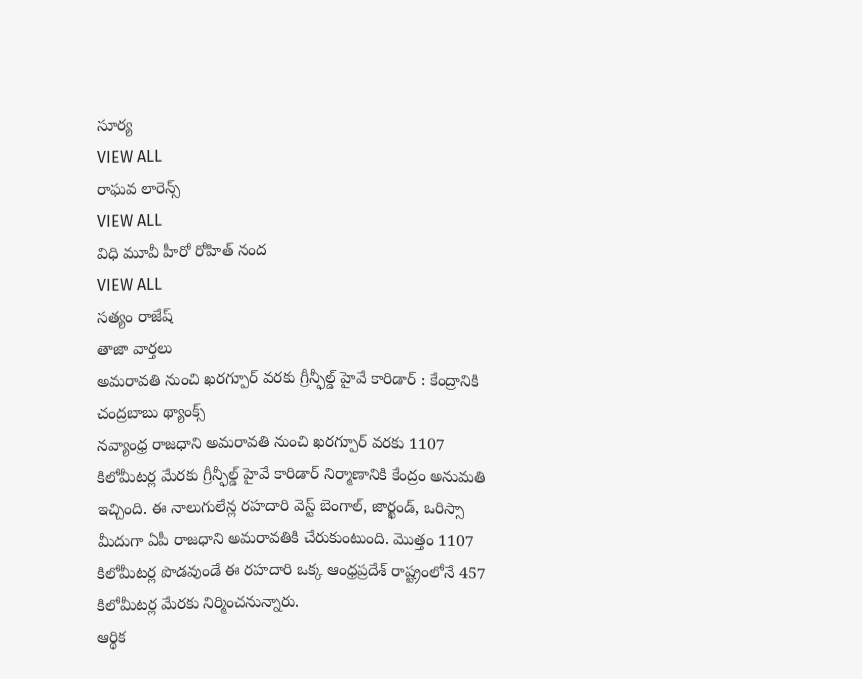సూర్య
VIEW ALL
రాఘవ లారెన్స్
VIEW ALL
విధి మూవీ హీరో రోహిత్ నంద
VIEW ALL
సత్యం రాజేష్
తాజా వార్తలు
అమరావతి నుంచి ఖరగ్పూర్ వరకు గ్రీన్ఫీల్డ్ హైవే కారిడార్ : కేంద్రానికి చంద్రబాబు థ్యాంక్స్
నవ్యాంధ్ర రాజధాని అమరావతి నుంచి ఖరగ్పూర్ వరకు 1107 కిలోమీటర్ల మేరకు గ్రీన్ఫీల్డ్ హైవే కారిడార్ నిర్మాణానికి కేంద్రం అనుమతి ఇచ్చింది. ఈ నాలుగులేన్ల రహదారి వెస్ట్ బెంగాల్, జార్ఖండ్, ఒరిస్సా మీదుగా ఏపీ రాజధాని అమరావతికి చేరుకుంటుంది. మొత్తం 1107 కిలోమీటర్ల పొడవుండే ఈ రహదారి ఒక్క ఆంధ్రప్రదేశ్ రాష్ట్రంలోనే 457 కిలోమీటర్ల మేరకు నిర్మించనున్నారు.
ఆర్థిక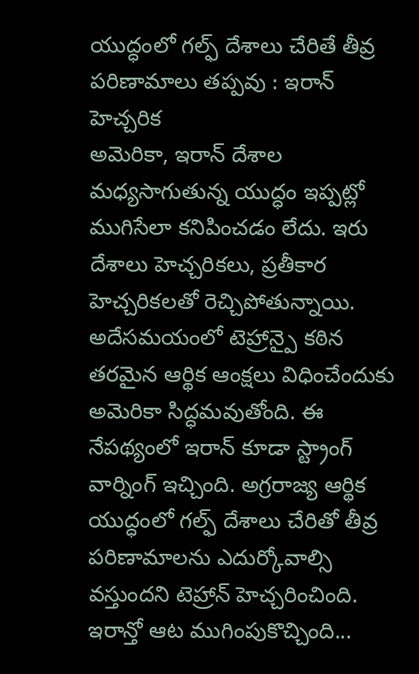యుద్ధంలో గల్ఫ్ దేశాలు చేరితే తీవ్ర పరిణామాలు తప్పవు : ఇరాన్ హెచ్చరిక
అమెరికా, ఇరాన్ దేశాల మధ్యసాగుతున్న యుద్ధం ఇప్పట్లో ముగిసేలా కనిపించడం లేదు. ఇరు దేశాలు హెచ్చరికలు, ప్రతీకార హెచ్చరికలతో రెచ్చిపోతున్నాయి. అదేసమయంలో టెహ్రాన్పై కఠిన తరమైన ఆర్థిక ఆంక్షలు విధించేందుకు అమెరికా సిద్ధమవుతోంది. ఈ నేపథ్యంలో ఇరాన్ కూడా స్ట్రాంగ్ వార్నింగ్ ఇచ్చింది. అగ్రరాజ్య ఆర్థిక యుద్ధంలో గల్ఫ్ దేశాలు చేరితో తీవ్ర పరిణామాలను ఎదుర్కోవాల్సి వస్తుందని టెహ్రాన్ హెచ్చరించింది.
ఇరాన్తో ఆట ముగింపుకొచ్చింది...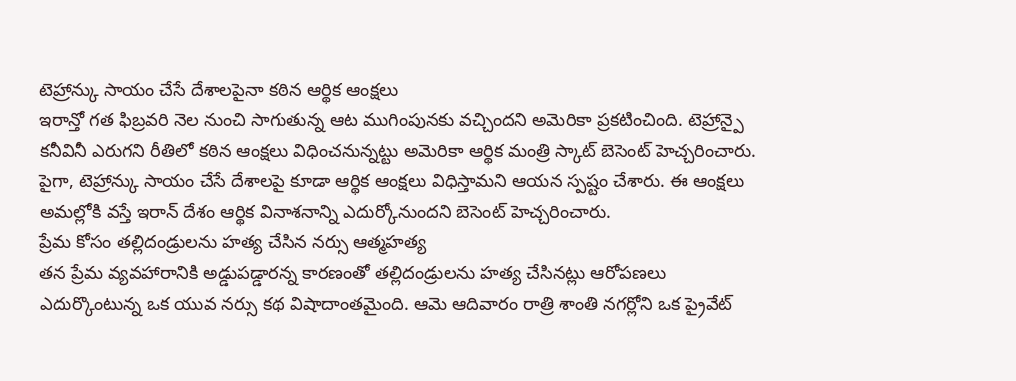టెహ్రాన్కు సాయం చేసే దేశాలపైనా కఠిన ఆర్థిక ఆంక్షలు
ఇరాన్తో గత ఫిబ్రవరి నెల నుంచి సాగుతున్న ఆట ముగింపునకు వచ్చిందని అమెరికా ప్రకటించింది. టెహ్రాన్పై కనీవినీ ఎరుగని రీతిలో కఠిన ఆంక్షలు విధించనున్నట్టు అమెరికా ఆర్థిక మంత్రి స్కాట్ బెసెంట్ హెచ్చరించారు. పైగా, టెహ్రాన్కు సాయం చేసే దేశాలపై కూడా ఆర్థిక ఆంక్షలు విధిస్తామని ఆయన స్పష్టం చేశారు. ఈ ఆంక్షలు అమల్లోకి వస్తే ఇరాన్ దేశం ఆర్థిక వినాశనాన్ని ఎదుర్కోనుందని బెసెంట్ హెచ్చరించారు.
ప్రేమ కోసం తల్లిదండ్రులను హత్య చేసిన నర్సు ఆత్మహత్య
తన ప్రేమ వ్యవహారానికి అడ్డుపడ్డారన్న కారణంతో తల్లిదండ్రులను హత్య చేసినట్లు ఆరోపణలు ఎదుర్కొంటున్న ఒక యువ నర్సు కథ విషాదాంతమైంది. ఆమె ఆదివారం రాత్రి శాంతి నగర్లోని ఒక ప్రైవేట్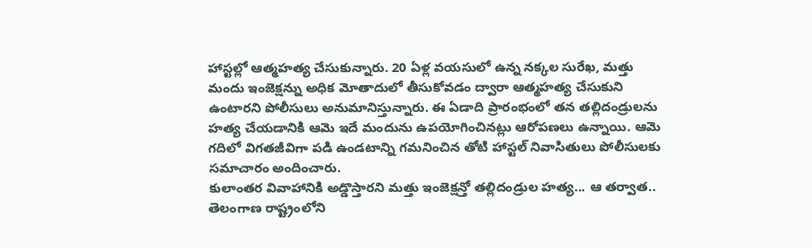హాస్టల్లో ఆత్మహత్య చేసుకున్నారు. 20 ఏళ్ల వయసులో ఉన్న నక్కల సురేఖ, మత్తు మందు ఇంజెక్షన్ను అధిక మోతాదులో తీసుకోవడం ద్వారా ఆత్మహత్య చేసుకుని ఉంటారని పోలీసులు అనుమానిస్తున్నారు. ఈ ఏడాది ప్రారంభంలో తన తల్లిదండ్రులను హత్య చేయడానికి ఆమె ఇదే మందును ఉపయోగించినట్లు ఆరోపణలు ఉన్నాయి. ఆమె గదిలో విగతజీవిగా పడి ఉండటాన్ని గమనించిన తోటి హాస్టల్ నివాసితులు పోలీసులకు సమాచారం అందించారు.
కులాంతర వివాహానికి అడ్డొస్తారని మత్తు ఇంజెక్షన్తో తల్లిదండ్రుల హత్య... ఆ తర్వాత..
తెలంగాణ రాష్ట్రంలోని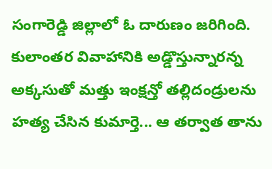సంగారెడ్డి జిల్లాలో ఓ దారుణం జరిగింది. కులాంతర వివాహానికి అడ్డొస్తున్నారన్న అక్కసుతో మత్తు ఇంక్షన్తో తల్లిదండ్రులను హత్య చేసిన కుమార్తె... ఆ తర్వాత తాను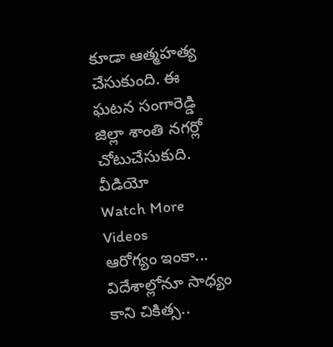కూడా ఆత్మహత్య చేసుకుంది. ఈ ఘటన సంగారెడ్డి జిల్లా శాంతి నగర్లో చోటుచేసుకుది.
వీడియో
Watch More Videos
ఆరోగ్యం ఇంకా...
విదేశాల్లోనూ సాధ్యం కాని చికిత్స..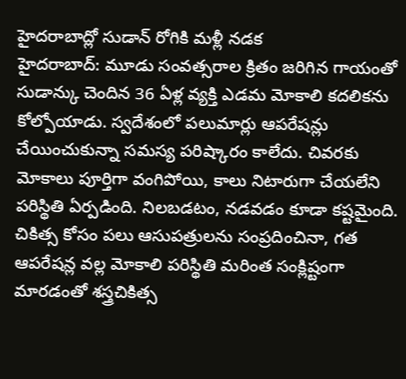హైదరాబాద్లో సుడాన్ రోగికి మళ్లీ నడక
హైదరాబాద్: మూడు సంవత్సరాల క్రితం జరిగిన గాయంతో సుడాన్కు చెందిన 36 ఏళ్ల వ్యక్తి ఎడమ మోకాలి కదలికను కోల్పోయాడు. స్వదేశంలో పలుమార్లు ఆపరేషన్లు చేయించుకున్నా సమస్య పరిష్కారం కాలేదు. చివరకు మోకాలు పూర్తిగా వంగిపోయి, కాలు నిటారుగా చేయలేని పరిస్థితి ఏర్పడింది. నిలబడటం, నడవడం కూడా కష్టమైంది. చికిత్స కోసం పలు ఆసుపత్రులను సంప్రదించినా, గత ఆపరేషన్ల వల్ల మోకాలి పరిస్థితి మరింత సంక్లిష్టంగా మారడంతో శస్త్రచికిత్స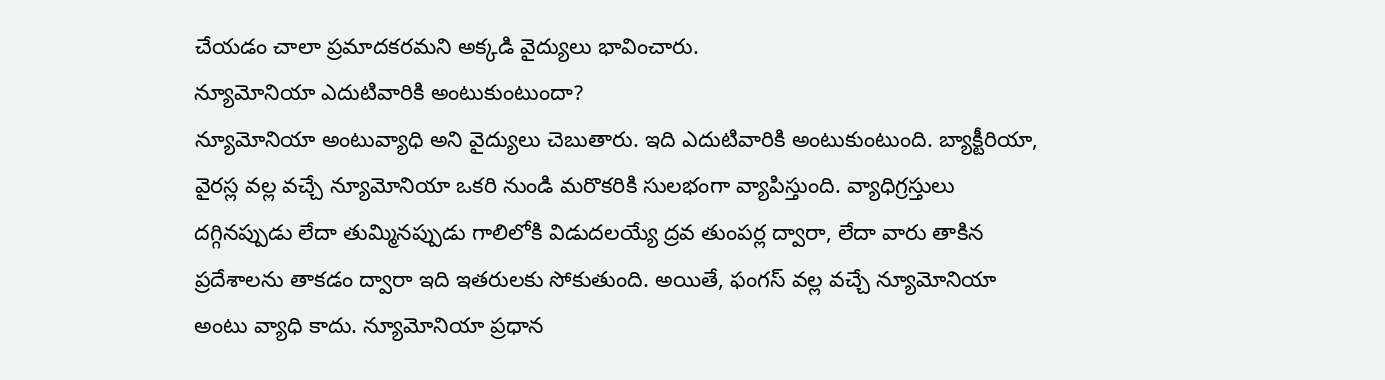చేయడం చాలా ప్రమాదకరమని అక్కడి వైద్యులు భావించారు.
న్యూమోనియా ఎదుటివారికి అంటుకుంటుందా?
న్యూమోనియా అంటువ్యాధి అని వైద్యులు చెబుతారు. ఇది ఎదుటివారికి అంటుకుంటుంది. బ్యాక్టీరియా, వైరస్ల వల్ల వచ్చే న్యూమోనియా ఒకరి నుండి మరొకరికి సులభంగా వ్యాపిస్తుంది. వ్యాధిగ్రస్తులు దగ్గినప్పుడు లేదా తుమ్మినప్పుడు గాలిలోకి విడుదలయ్యే ద్రవ తుంపర్ల ద్వారా, లేదా వారు తాకిన ప్రదేశాలను తాకడం ద్వారా ఇది ఇతరులకు సోకుతుంది. అయితే, ఫంగస్ వల్ల వచ్చే న్యూమోనియా అంటు వ్యాధి కాదు. న్యూమోనియా ప్రధాన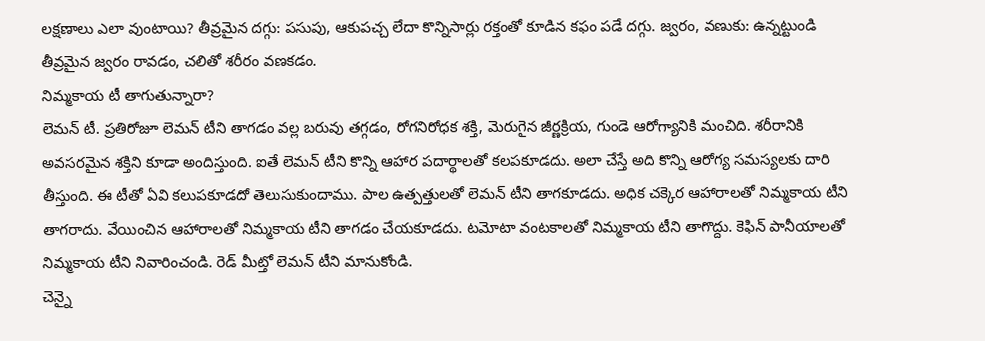లక్షణాలు ఎలా వుంటాయి? తీవ్రమైన దగ్గు: పసుపు, ఆకుపచ్చ లేదా కొన్నిసార్లు రక్తంతో కూడిన కఫం పడే దగ్గు. జ్వరం, వణుకు: ఉన్నట్టుండి తీవ్రమైన జ్వరం రావడం, చలితో శరీరం వణకడం.
నిమ్మకాయ టీ తాగుతున్నారా?
లెమన్ టీ. ప్రతిరోజూ లెమన్ టీని తాగడం వల్ల బరువు తగ్గడం, రోగనిరోధక శక్తి, మెరుగైన జీర్ణక్రియ, గుండె ఆరోగ్యానికి మంచిది. శరీరానికి అవసరమైన శక్తిని కూడా అందిస్తుంది. ఐతే లెమన్ టీని కొన్ని ఆహార పదార్థాలతో కలపకూడదు. అలా చేస్తే అది కొన్ని ఆరోగ్య సమస్యలకు దారి తీస్తుంది. ఈ టీతో ఏవి కలుపకూడదో తెలుసుకుందాము. పాల ఉత్పత్తులతో లెమన్ టీని తాగకూడదు. అధిక చక్కెర ఆహారాలతో నిమ్మకాయ టీని తాగరాదు. వేయించిన ఆహారాలతో నిమ్మకాయ టీని తాగడం చేయకూడదు. టమోటా వంటకాలతో నిమ్మకాయ టీని తాగొద్దు. కెఫిన్ పానీయాలతో నిమ్మకాయ టీని నివారించండి. రెడ్ మీట్తో లెమన్ టీని మానుకోండి.
చెన్నై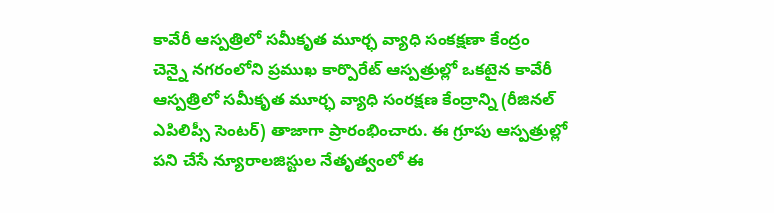కావేరీ ఆస్పత్రిలో సమీకృత మూర్ఛ వ్యాధి సంకక్షణా కేంద్రం
చెన్నై నగరంలోని ప్రముఖ కార్పొరేట్ ఆస్పత్రుల్లో ఒకటైన కావేరీ ఆస్పత్రిలో సమీకృత మూర్ఛ వ్యాధి సంరక్షణ కేంద్రాన్ని (రీజినల్ ఎపిలిప్సీ సెంటర్) తాజాగా ప్రారంభించారు. ఈ గ్రూపు ఆస్పత్రుల్లో పని చేసే న్యూరాలజిస్టుల నేతృత్వంలో ఈ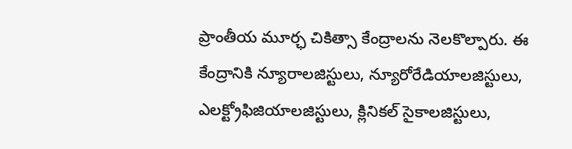ప్రాంతీయ మూర్ఛ చికిత్సా కేంద్రాలను నెలకొల్పారు. ఈ కేంద్రానికి న్యూరాలజిస్టులు, న్యూరోరేడియాలజిస్టులు, ఎలక్ట్రోఫిజియాలజిస్టులు, క్లినికల్ సైకాలజిస్టులు,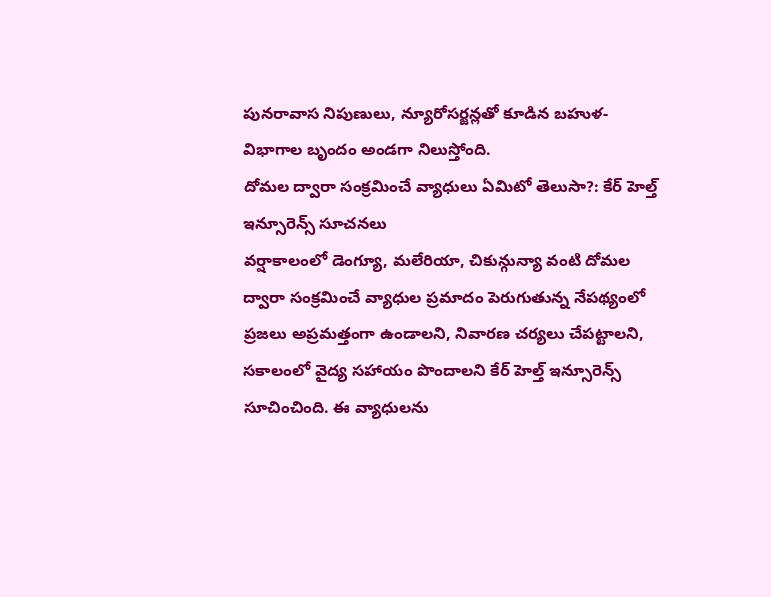పునరావాస నిపుణులు, న్యూరోసర్జన్లతో కూడిన బహుళ-విభాగాల బృందం అండగా నిలుస్తోంది.
దోమల ద్వారా సంక్రమించే వ్యాధులు ఏమిటో తెలుసా?: కేర్ హెల్త్ ఇన్సూరెన్స్ సూచనలు
వర్షాకాలంలో డెంగ్యూ, మలేరియా, చికున్గున్యా వంటి దోమల ద్వారా సంక్రమించే వ్యాధుల ప్రమాదం పెరుగుతున్న నేపథ్యంలో ప్రజలు అప్రమత్తంగా ఉండాలని, నివారణ చర్యలు చేపట్టాలని, సకాలంలో వైద్య సహాయం పొందాలని కేర్ హెల్త్ ఇన్సూరెన్స్ సూచించింది. ఈ వ్యాధులను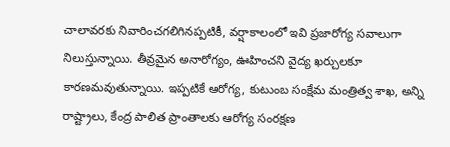చాలావరకు నివారించగలిగినప్పటికీ, వర్షాకాలంలో ఇవి ప్రజారోగ్య సవాలుగా నిలుస్తున్నాయి. తీవ్రమైన అనారోగ్యం, ఊహించని వైద్య ఖర్చులకూ కారణమవుతున్నాయి. ఇప్పటికే ఆరోగ్య, కుటుంబ సంక్షేమ మంత్రిత్వ శాఖ, అన్ని రాష్ట్రాలు, కేంద్ర పాలిత ప్రాంతాలకు ఆరోగ్య సంరక్షణ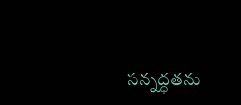సన్నద్ధతను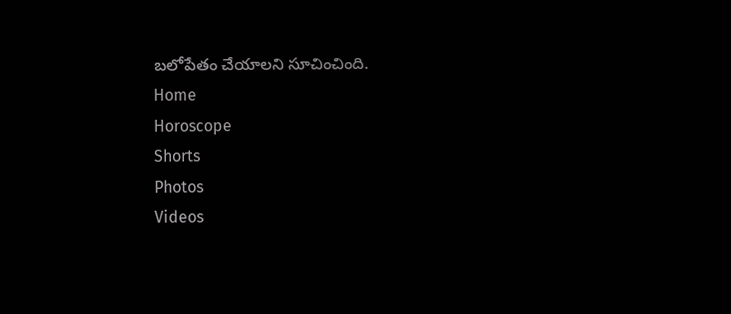బలోపేతం చేయాలని సూచించింది.
Home
Horoscope
Shorts
Photos
Videos